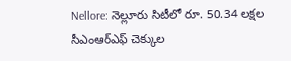Nellore: నెల్లూరు సిటీలో రూ. 50.34 లక్షల సీఎంఆర్ఎఫ్ చెక్కుల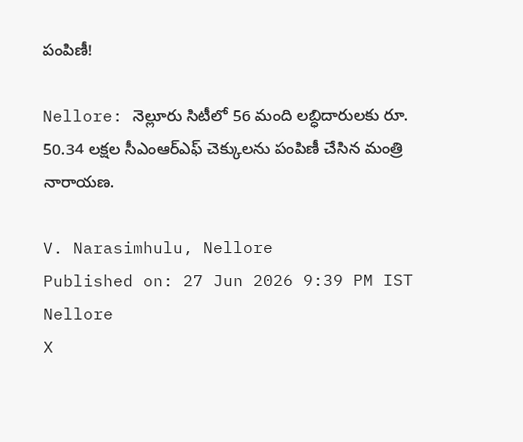పంపిణీ!

Nellore: నెల్లూరు సిటీలో 56 మంది లబ్ధిదారులకు రూ. 50.34 లక్షల సీఎంఆర్ఎఫ్ చెక్కులను పంపిణీ చేసిన మంత్రి నారాయణ.

V. Narasimhulu, Nellore
Published on: 27 Jun 2026 9:39 PM IST
Nellore
X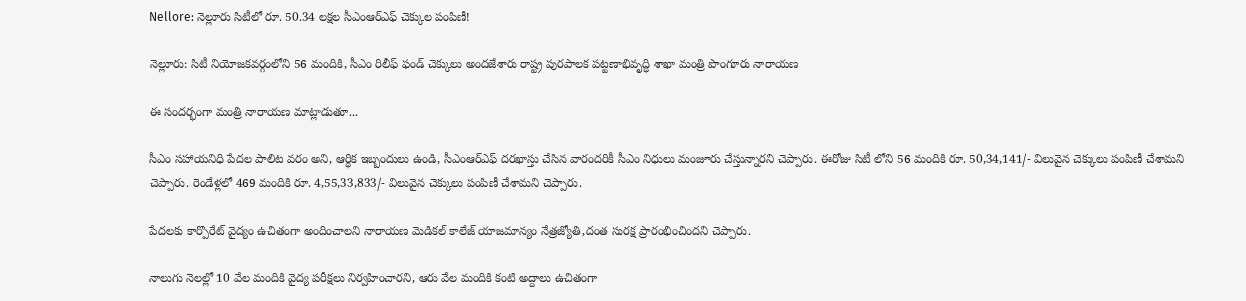Nellore: నెల్లూరు సిటీలో రూ. 50.34 లక్షల సీఎంఆర్ఎఫ్ చెక్కుల పంపిణీ!

నెల్లూరు: సిటీ నియోజకవర్గంలోని 56 మందికి, సీఎం రిలీఫ్ ఫండ్ చెక్కులు అందజేశారు రాష్ట్ర పురపాలక పట్టణాభివృద్ధి శాఖా మంత్రి పొంగూరు నారాయణ

ఈ సందర్భంగా మంత్రి నారాయణ మాట్లాడుతూ...

సీఎం సహాయనిధి పేదల పాలిట వరం అని, ఆర్ధిక ఇబ్బందులు ఉండి, సీఎంఆర్ఎఫ్ దరఖాస్తు చేసిన వారందరికీ సీఎం నిధులు మంజూరు చేస్తున్నారని చెప్పారు. ఈరోజు సిటీ లోని 56 మందికి రూ. 50,34,141/- విలువైన చెక్కులు పంపిణీ చేశామని చెప్పారు. రెండేళ్లలో 469 మందికి రూ. 4,55,33,833/- విలువైన చెక్కులు పంపిణీ చేశామని చెప్పారు.

పేదలకు కార్పొరేట్ వైద్యం ఉచితంగా అందించాలని నారాయణ మెడికల్ కాలేజ్ యాజమాన్యం నేత్రజ్యోతి,దంత సురక్ష ప్రారంభించిందని చెప్పారు.

నాలుగు నెలల్లో 10 వేల మందికి వైద్య పరీక్షలు నిర్వహించారని, ఆరు వేల మందికి కంటి అద్దాలు ఉచితంగా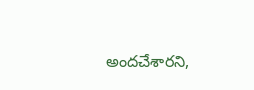అందచేశారని,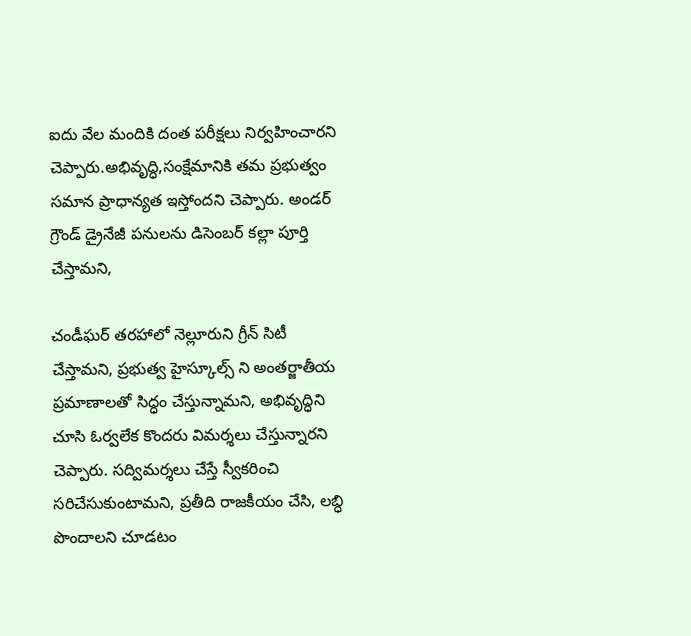ఐదు వేల మందికి దంత పరీక్షలు నిర్వహించారని చెప్పారు.అభివృద్ధి,సంక్షేమానికి తమ ప్రభుత్వం సమాన ప్రాధాన్యత ఇస్తోందని చెప్పారు. అండర్ గ్రౌండ్ డ్రైనేజీ పనులను డిసెంబర్ కల్లా పూర్తి చేస్తామని,

చండీఘర్ తరహాలో నెల్లూరుని గ్రీన్ సిటీ చేస్తామని, ప్రభుత్వ హైస్కూల్స్ ని అంతర్జాతీయ ప్రమాణాలతో సిద్ధం చేస్తున్నామని, అభివృద్ధిని చూసి ఓర్వలేక కొందరు విమర్శలు చేస్తున్నారని చెప్పారు. సద్విమర్శలు చేస్తే స్వీకరించి సరిచేసుకుంటామని, ప్రతీది రాజకీయం చేసి, లబ్ధి పొందాలని చూడటం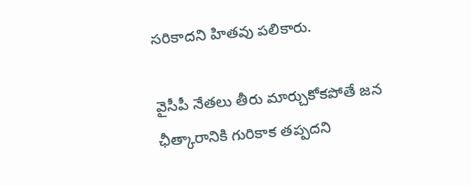సరికాదని హితవు పలికారు.

వైసీపీ నేతలు తీరు మార్చుకోకపోతే జన ఛీత్కారానికి గురికాక తప్పదని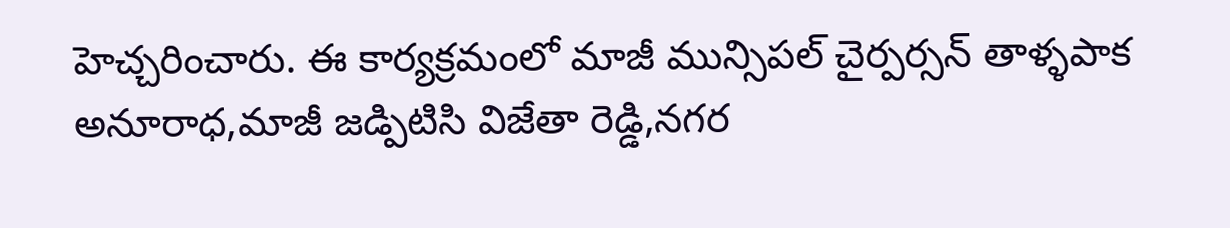హెచ్చరించారు. ఈ కార్యక్రమంలో మాజీ మున్సిపల్ చైర్పర్సన్ తాళ్ళపాక అనూరాధ,మాజీ జడ్పిటిసి విజేతా రెడ్డి,నగర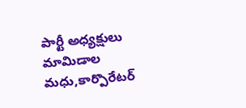పార్టీ అధ్యక్షులు మామిడాల మధు,కార్పొరేటర్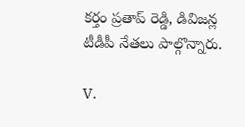కర్తం ప్రతాప్ రెడ్డి, డివిజన్ల టీడీపీ నేతలు పాల్గొన్నారు.

V.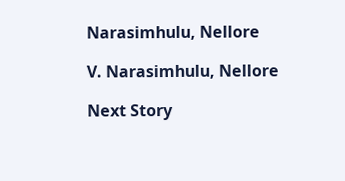Narasimhulu, Nellore

V. Narasimhulu, Nellore

Next Story